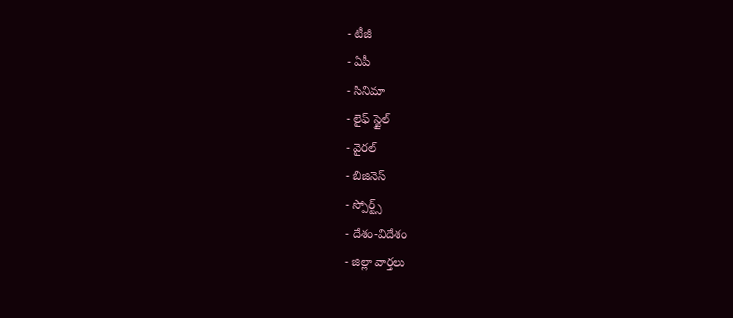- టీజీ
- ఏపీ
- సినిమా
- లైఫ్ స్టైల్
- వైరల్
- బిజినెస్
- స్పోర్ట్స్
- దేశం-విదేశం
- జిల్లా వార్తలు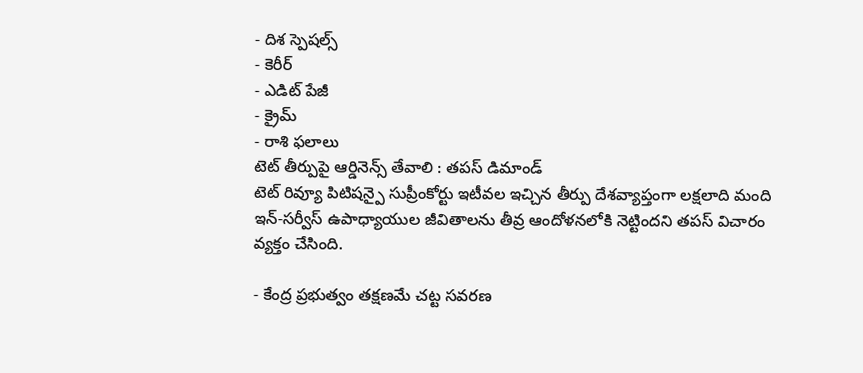- దిశ స్పెషల్స్
- కెరీర్
- ఎడిట్ పేజీ
- క్రైమ్
- రాశి ఫలాలు
టెట్ తీర్పుపై ఆర్డినెన్స్ తేవాలి : తపస్ డిమాండ్
టెట్ రివ్యూ పిటిషన్పై సుప్రీంకోర్టు ఇటీవల ఇచ్చిన తీర్పు దేశవ్యాప్తంగా లక్షలాది మంది ఇన్-సర్వీస్ ఉపాధ్యాయుల జీవితాలను తీవ్ర ఆందోళనలోకి నెట్టిందని తపస్ విచారం వ్యక్తం చేసింది.

- కేంద్ర ప్రభుత్వం తక్షణమే చట్ట సవరణ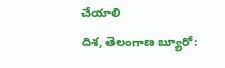చేయాలి
దిశ, తెలంగాణ బ్యూరో: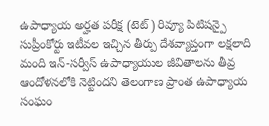ఉపాధ్యాయ అర్హత పరీక్ష (టెట్) రివ్యూ పిటిషన్పై సుప్రీంకోర్టు ఇటీవల ఇచ్చిన తీర్పు దేశవ్యాప్తంగా లక్షలాది మంది ఇన్-సర్వీస్ ఉపాధ్యాయుల జీవితాలను తీవ్ర ఆందోళనలోకి నెట్టిందని తెలంగాణ ప్రాంత ఉపాధ్యాయ సంఘం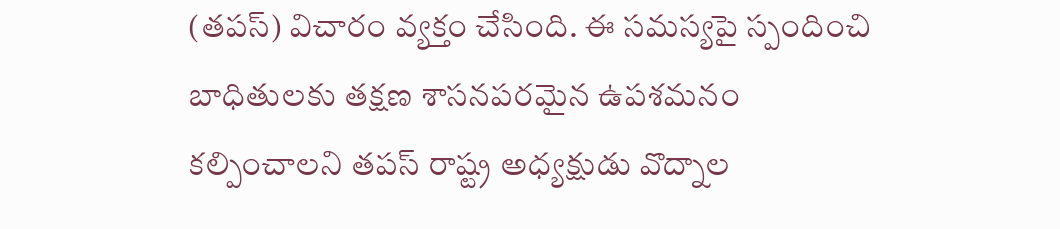(తపస్) విచారం వ్యక్తం చేసింది. ఈ సమస్యపై స్పందించి బాధితులకు తక్షణ శాసనపరమైన ఉపశమనం కల్పించాలని తపస్ రాష్ట్ర అధ్యక్షుడు వొద్నాల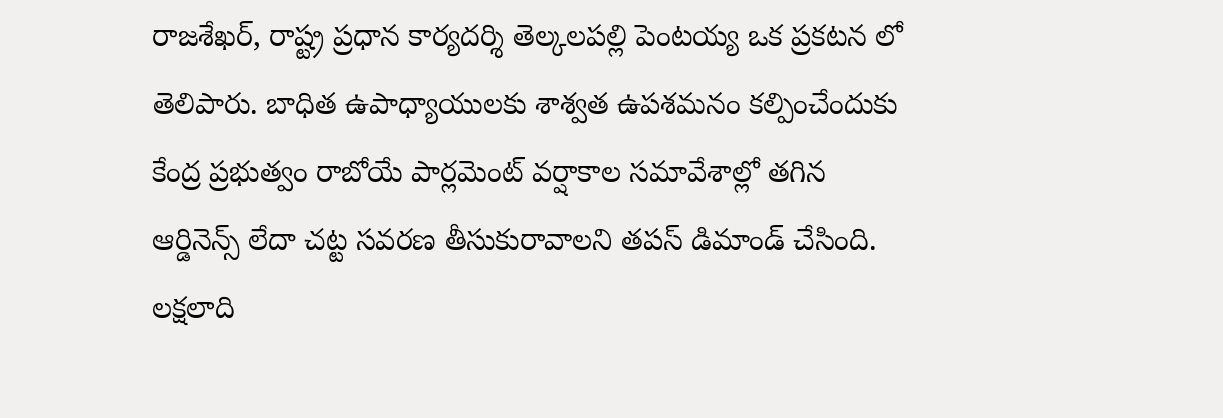రాజశేఖర్, రాష్ట్ర ప్రధాన కార్యదర్శి తెల్కలపల్లి పెంటయ్య ఒక ప్రకటన లో తెలిపారు. బాధిత ఉపాధ్యాయులకు శాశ్వత ఉపశమనం కల్పించేందుకు కేంద్ర ప్రభుత్వం రాబోయే పార్లమెంట్ వర్షాకాల సమావేశాల్లో తగిన ఆర్డినెన్స్ లేదా చట్ట సవరణ తీసుకురావాలని తపస్ డిమాండ్ చేసింది. లక్షలాది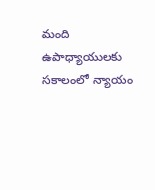మంది ఉపాధ్యాయులకు సకాలంలో న్యాయం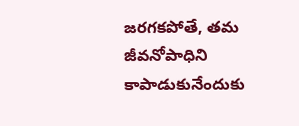జరగకపోతే, తమ జీవనోపాధిని కాపాడుకునేందుకు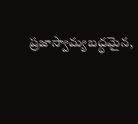ప్రజాస్వామ్యబద్ధమైన,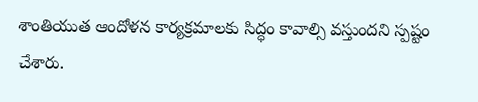శాంతియుత ఆందోళన కార్యక్రమాలకు సిద్ధం కావాల్సి వస్తుందని స్పష్టం చేశారు.